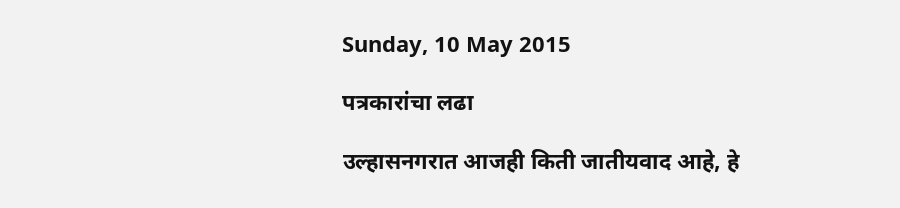Sunday, 10 May 2015

पत्रकारांचा लढा

उल्हासनगरात आजही किती जातीयवाद आहे, हे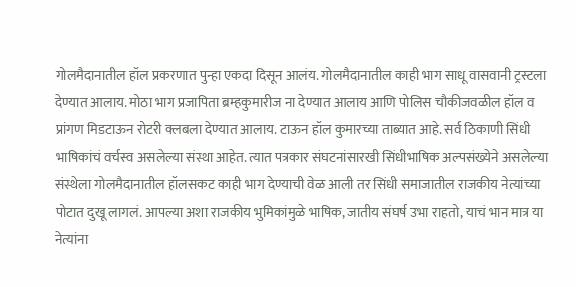गोलमैदानातील हॉल प्रकरणात पुन्हा एकदा दिसून आलंय. गोलमैदानातील काही भाग साधू वासवानी ट्रस्टला देण्यात आलाय. मोठा भाग प्रजापिता ब्रम्हकुमारीज ना देण्यात आलाय आणि पोलिस चौकीजवळील हॉल व प्रांगण मिडटाऊन रोटरी क्लबला देण्यात आलाय. टाऊन हॉल कुमारच्या ताब्यात आहे. सर्व ठिकाणी सिंधी भाषिकांचं वर्चस्व असलेल्या संस्था आहेत. त्यात पत्रकार संघटनांसारखी सिंधीभाषिक अल्पसंख्येने असलेल्या संस्थेला गोलमैदानातील हॉलसकट काही भाग देण्याची वेळ आली तर सिंधी समाजातील राजकीय नेत्यांच्या पोटात दुखू लागलं. आपल्या अशा राजकीय भुमिकांमुळे भाषिक, जातीय संघर्ष उभा राहतो, याचं भान मात्र या नेत्यांना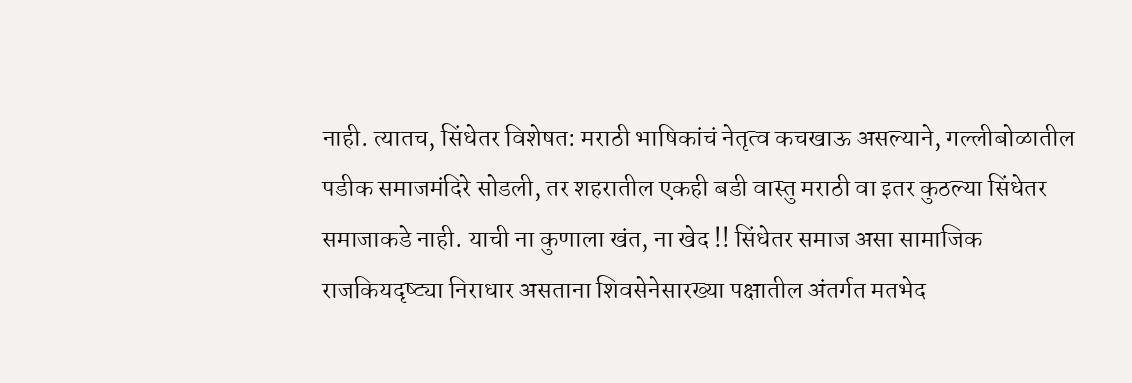नाही. त्यातच, सिंधेतर विशेषत: मराठी भाषिकांचं नेतृत्व कचखाऊ असल्याने, गल्लीबोळातील पडीक समाजमंदिरे सोडली, तर शहरातील एकही बडी वास्तु मराठी वा इतर कुठल्या सिंधेतर समाजाकडे नाही. याची ना कुणाला खंत, ना खेद !! सिंधेतर समाज असा सामाजिक राजकियदृष्ट्या निराधार असताना शिवसेनेसारख्या पक्षातील अंतर्गत मतभेद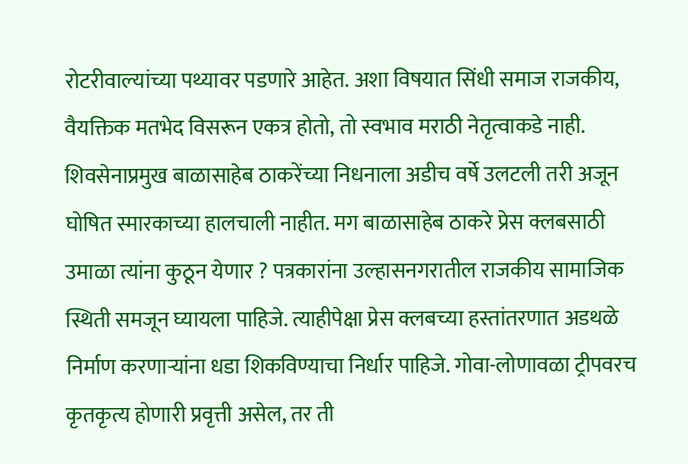रोटरीवाल्यांच्या पथ्यावर पडणारे आहेत. अशा विषयात सिंधी समाज राजकीय, वैयक्तिक मतभेद विसरून एकत्र होतो, तो स्वभाव मराठी नेतृत्वाकडे नाही.  शिवसेनाप्रमुख बाळासाहेब ठाकरेंच्या निधनाला अडीच वर्षे उलटली तरी अजून घोषित स्मारकाच्या हालचाली नाहीत. मग बाळासाहेब ठाकरे प्रेस क्लबसाठी उमाळा त्यांना कुठून येणार ? पत्रकारांना उल्हासनगरातील राजकीय सामाजिक स्थिती समजून घ्यायला पाहिजे. त्याहीपेक्षा प्रेस क्लबच्या हस्तांतरणात अडथळे निर्माण करणाऱ्यांना धडा शिकविण्याचा निर्धार पाहिजे. गोवा-लोणावळा ट्रीपवरच कृतकृत्य होणारी प्रवृत्ती असेल, तर ती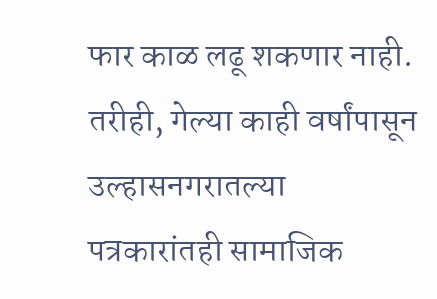फार काळ लढू शकणार नाही. तरीही, गेल्या काही वर्षांपासून उल्हासनगरातल्या पत्रकारांतही सामाजिक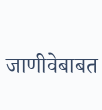जाणीवेबाबत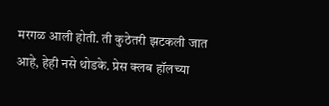मरगळ आली होती. ती कुठेतरी झटकली जात आहे, हेही नसे थोडके. प्रेस क्लब हॉलच्या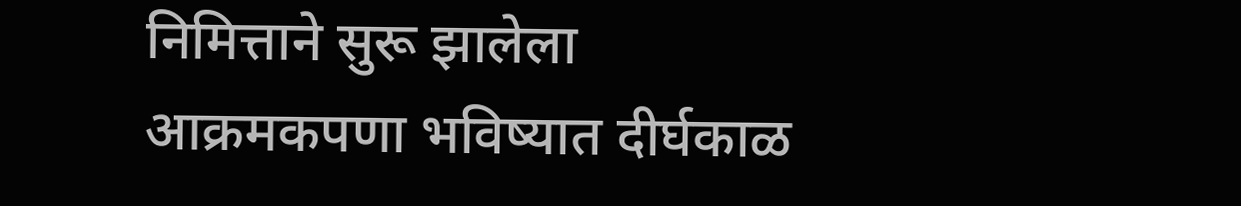निमित्ताने सुरू झालेला आक्रमकपणा भविष्यात दीर्घकाळ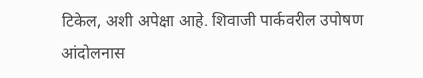टिकेल, अशी अपेक्षा आहे. शिवाजी पार्कवरील उपोषण आंदोलनास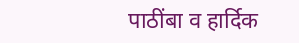पाठींबा व हार्दिक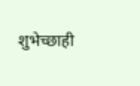शुभेच्छाही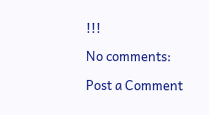!!!

No comments:

Post a Comment